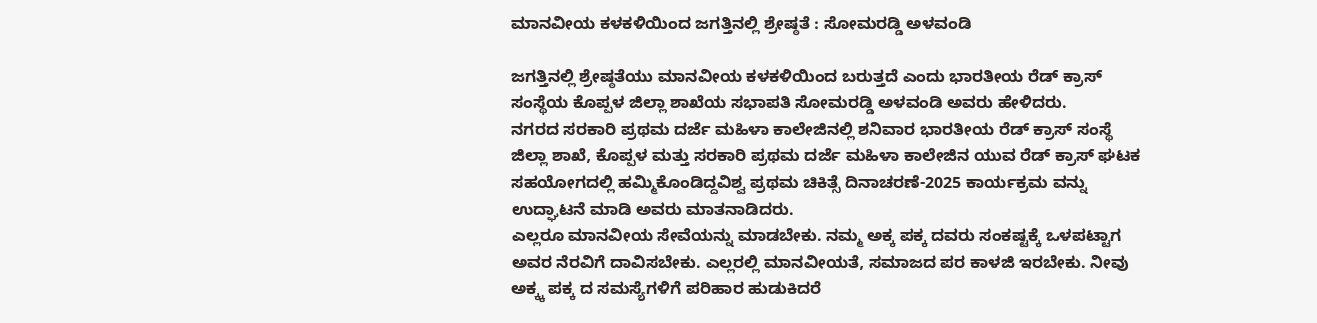ಮಾನವೀಯ ಕಳಕಳಿಯಿಂದ ಜಗತ್ತಿನಲ್ಲಿ ಶ್ರೇಷ್ಠತೆ : ಸೋಮರಡ್ಡಿ ಅಳವಂಡಿ

ಜಗತ್ತಿನಲ್ಲಿ ಶ್ರೇಷ್ಠತೆಯು ಮಾನವೀಯ ಕಳಕಳಿಯಿಂದ ಬರುತ್ತದೆ ಎಂದು ಭಾರತೀಯ ರೆಡ್ ಕ್ರಾಸ್ ಸಂಸ್ಥೆಯ ಕೊಪ್ಪಳ ಜಿಲ್ಲಾ ಶಾಖೆಯ ಸಭಾಪತಿ ಸೋಮರಡ್ಡಿ ಅಳವಂಡಿ ಅವರು ಹೇಳಿದರು.
ನಗರದ ಸರಕಾರಿ ಪ್ರಥಮ ದರ್ಜೆ ಮಹಿಳಾ ಕಾಲೇಜಿನಲ್ಲಿ ಶನಿವಾರ ಭಾರತೀಯ ರೆಡ್ ಕ್ರಾಸ್ ಸಂಸ್ಥೆ ಜಿಲ್ಲಾ ಶಾಖೆ, ಕೊಪ್ಪಳ ಮತ್ತು ಸರಕಾರಿ ಪ್ರಥಮ ದರ್ಜೆ ಮಹಿಳಾ ಕಾಲೇಜಿನ ಯುವ ರೆಡ್ ಕ್ರಾಸ್ ಘಟಕ ಸಹಯೋಗದಲ್ಲಿ ಹಮ್ಮಿಕೊಂಡಿದ್ದವಿಶ್ವ ಪ್ರಥಮ ಚಿಕಿತ್ಸೆ ದಿನಾಚರಣೆ-2025 ಕಾರ್ಯಕ್ರಮ ವನ್ನು ಉದ್ಘಾಟನೆ ಮಾಡಿ ಅವರು ಮಾತನಾಡಿದರು.
ಎಲ್ಲರೂ ಮಾನವೀಯ ಸೇವೆಯನ್ನು ಮಾಡಬೇಕು. ನಮ್ಮ ಅಕ್ಕ ಪಕ್ಕ ದವರು ಸಂಕಷ್ಟಕ್ಕೆ ಒಳಪಟ್ಟಾಗ ಅವರ ನೆರವಿಗೆ ದಾವಿಸಬೇಕು. ಎಲ್ಲರಲ್ಲಿ ಮಾನವೀಯತೆ, ಸಮಾಜದ ಪರ ಕಾಳಜಿ ಇರಬೇಕು. ನೀವು ಅಕ್ಕ್ಕ ಪಕ್ಕ ದ ಸಮಸ್ಯೆಗಳಿಗೆ ಪರಿಹಾರ ಹುಡುಕಿದರೆ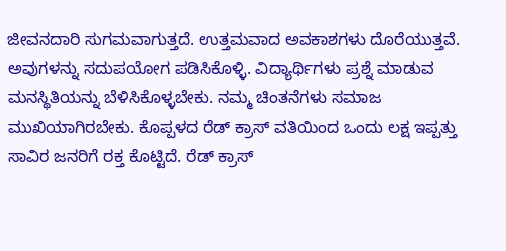ಜೀವನದಾರಿ ಸುಗಮವಾಗುತ್ತದೆ. ಉತ್ತಮವಾದ ಅವಕಾಶಗಳು ದೊರೆಯುತ್ತವೆ. ಅವುಗಳನ್ನು ಸದುಪಯೋಗ ಪಡಿಸಿಕೊಳ್ಳಿ. ವಿದ್ಯಾರ್ಥಿಗಳು ಪ್ರಶ್ನೆ ಮಾಡುವ ಮನಸ್ಥಿತಿಯನ್ನು ಬೆಳಿಸಿಕೊಳ್ಳಬೇಕು. ನಮ್ಮ ಚಿಂತನೆಗಳು ಸಮಾಜ ಮುಖಿಯಾಗಿರಬೇಕು. ಕೊಪ್ಪಳದ ರೆಡ್ ಕ್ರಾಸ್ ವತಿಯಿಂದ ಒಂದು ಲಕ್ಷ ಇಪ್ಪತ್ತು ಸಾವಿರ ಜನರಿಗೆ ರಕ್ತ ಕೊಟ್ಟಿದೆ. ರೆಡ್ ಕ್ರಾಸ್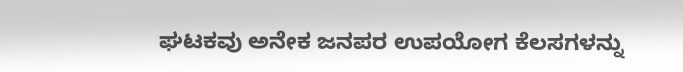ಘಟಕವು ಅನೇಕ ಜನಪರ ಉಪಯೋಗ ಕೆಲಸಗಳನ್ನು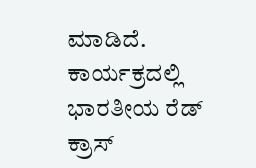ಮಾಡಿದೆ.
ಕಾರ್ಯಕ್ರದಲ್ಲಿ ಭಾರತೀಯ ರೆಡ್ ಕ್ರಾಸ್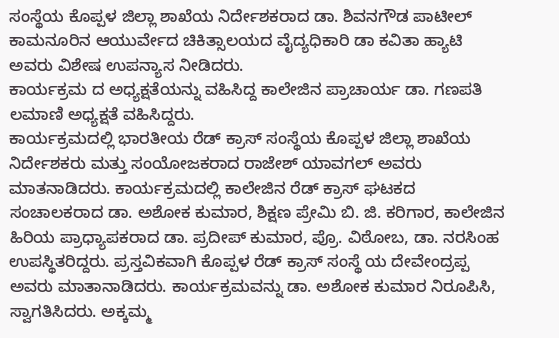ಸಂಸ್ಥೆಯ ಕೊಪ್ಪಳ ಜಿಲ್ಲಾ ಶಾಖೆಯ ನಿರ್ದೇಶಕರಾದ ಡಾ. ಶಿವನಗೌಡ ಪಾಟೀಲ್ ಕಾಮನೂರಿನ ಆಯುರ್ವೇದ ಚಿಕಿತ್ಸಾಲಯದ ವೈದ್ಯಧಿಕಾರಿ ಡಾ ಕವಿತಾ ಹ್ಯಾಟಿ ಅವರು ವಿಶೇಷ ಉಪನ್ಯಾಸ ನೀಡಿದರು.
ಕಾರ್ಯಕ್ರಮ ದ ಅಧ್ಯಕ್ಷತೆಯನ್ನು ವಹಿಸಿದ್ದ ಕಾಲೇಜಿನ ಪ್ರಾಚಾರ್ಯ ಡಾ. ಗಣಪತಿ ಲಮಾಣಿ ಅಧ್ಯಕ್ಷತೆ ವಹಿಸಿದ್ದರು.
ಕಾರ್ಯಕ್ರಮದಲ್ಲಿ ಭಾರತೀಯ ರೆಡ್ ಕ್ರಾಸ್ ಸಂಸ್ಥೆಯ ಕೊಪ್ಪಳ ಜಿಲ್ಲಾ ಶಾಖೆಯ ನಿರ್ದೇಶಕರು ಮತ್ತು ಸಂಯೋಜಕರಾದ ರಾಜೇಶ್ ಯಾವಗಲ್ ಅವರು ಮಾತನಾಡಿದರು. ಕಾರ್ಯಕ್ರಮದಲ್ಲಿ ಕಾಲೇಜಿನ ರೆಡ್ ಕ್ರಾಸ್ ಘಟಕದ ಸಂಚಾಲಕರಾದ ಡಾ. ಅಶೋಕ ಕುಮಾರ, ಶಿಕ್ಷಣ ಪ್ರೇಮಿ ಬಿ. ಜಿ. ಕರಿಗಾರ, ಕಾಲೇಜಿನ ಹಿರಿಯ ಪ್ರಾಧ್ಯಾಪಕರಾದ ಡಾ. ಪ್ರದೀಪ್ ಕುಮಾರ, ಪ್ರೊ. ವಿಠೋಬ, ಡಾ. ನರಸಿಂಹ ಉಪಸ್ಥಿತರಿದ್ದರು. ಪ್ರಸ್ತವಿಕವಾಗಿ ಕೊಪ್ಪಳ ರೆಡ್ ಕ್ರಾಸ್ ಸಂಸ್ಥೆ ಯ ದೇವೇಂದ್ರಪ್ಪ ಅವರು ಮಾತಾನಾಡಿದರು. ಕಾರ್ಯಕ್ರಮವನ್ನು ಡಾ. ಅಶೋಕ ಕುಮಾರ ನಿರೂಪಿಸಿ, ಸ್ವಾಗತಿಸಿದರು. ಅಕ್ಕಮ್ಮ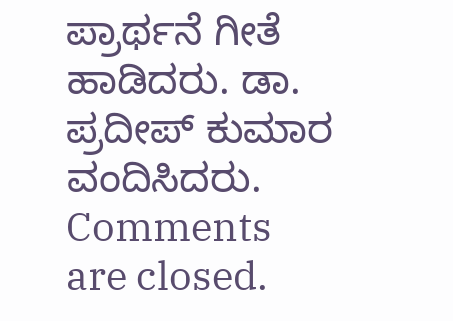ಪ್ರಾರ್ಥನೆ ಗೀತೆ ಹಾಡಿದರು. ಡಾ. ಪ್ರದೀಪ್ ಕುಮಾರ ವಂದಿಸಿದರು.
Comments are closed.